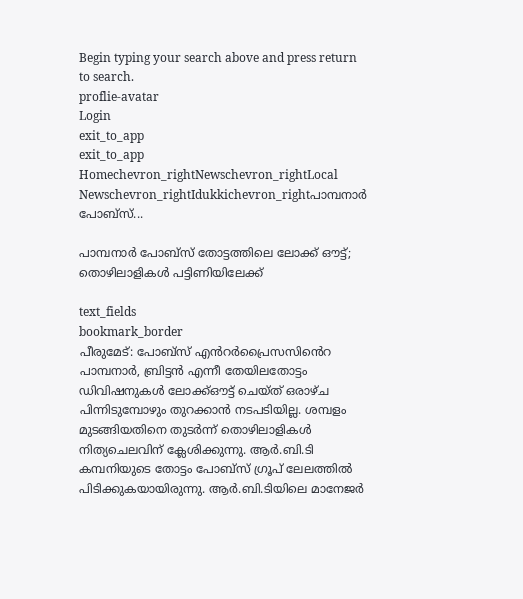Begin typing your search above and press return to search.
proflie-avatar
Login
exit_to_app
exit_to_app
Homechevron_rightNewschevron_rightLocal Newschevron_rightIdukkichevron_rightപാമ്പനാര്‍ പോബ്സ്...

പാമ്പനാര്‍ പോബ്സ് തോട്ടത്തിലെ ലോക്ക് ഔട്ട്; തൊഴിലാളികൾ പട്ടിണിയിലേക്ക്

text_fields
bookmark_border
പീരുമേട്: പോബ്സ് എൻറർപ്രൈസസിൻെറ പാമ്പനാര്‍, ബ്രിട്ടന്‍ എന്നീ തേയിലതോട്ടം ഡിവിഷനുകള്‍ ലോക്ക്ഔട്ട്‌ ചെയ്ത് ഒരാഴ്ച പിന്നിടുമ്പോഴും തുറക്കാൻ നടപടിയില്ല. ശമ്പളം മുടങ്ങിയതിനെ തുടർന്ന് തൊഴിലാളികൾ നിത്യചെലവിന് ക്ലേശിക്കുന്നു. ആർ.ബി.ടി കമ്പനിയുടെ തോട്ടം പോബ്സ് ഗ്രൂപ് ലേലത്തിൽ പിടിക്കുകയായിരുന്നു. ആർ.ബി.ടിയിലെ മാനേജർ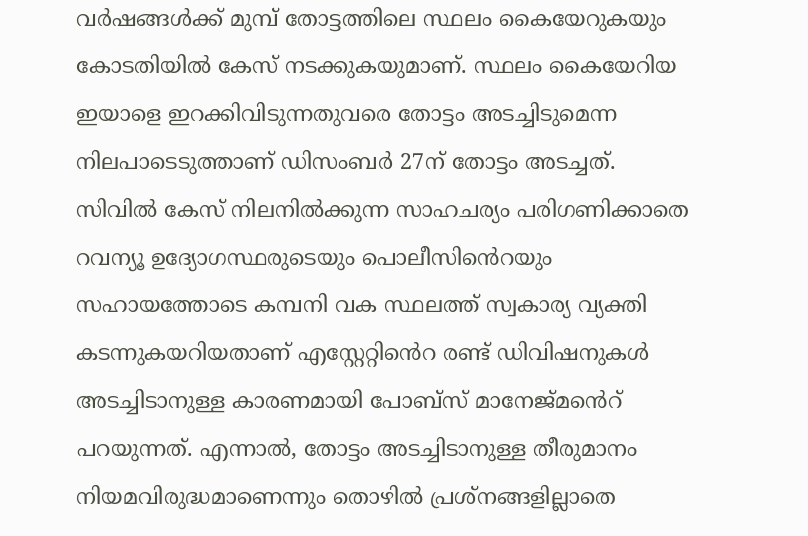വർഷങ്ങൾക്ക് മുമ്പ് തോട്ടത്തിലെ സ്ഥലം കൈയേറുകയും കോടതിയിൽ കേസ് നടക്കുകയുമാണ്. സ്ഥലം കൈയേറിയ ഇയാളെ ഇറക്കിവിടുന്നതുവരെ തോട്ടം അടച്ചിടുമെന്ന നിലപാടെടുത്താണ് ഡിസംബര്‍ 27ന് തോട്ടം അടച്ചത്. സിവില്‍ കേസ് നിലനില്‍ക്കുന്ന സാഹചര്യം പരിഗണിക്കാതെ റവന്യൂ ഉദ്യോഗസ്ഥരുടെയും പൊലീസിൻെറയും സഹായത്തോടെ കമ്പനി വക സ്ഥലത്ത് സ്വകാര്യ വ്യക്തി കടന്നുകയറിയതാണ് എസ്റ്റേറ്റിൻെറ രണ്ട് ഡിവിഷനുകള്‍ അടച്ചിടാനുള്ള കാരണമായി പോബ്സ് മാനേജ്മൻെറ് പറയുന്നത്. എന്നാല്‍, തോട്ടം അടച്ചിടാനുള്ള തീരുമാനം നിയമവിരുദ്ധമാണെന്നും തൊഴിൽ പ്രശ്നങ്ങളില്ലാതെ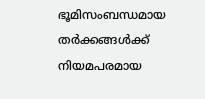ഭൂമിസംബന്ധമായ തര്‍ക്കങ്ങള്‍ക്ക് നിയമപരമായ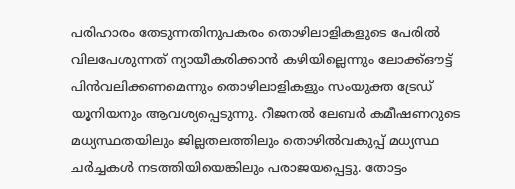പരിഹാരം തേടുന്നതിനുപകരം തൊഴിലാളികളുടെ പേരില്‍ വിലപേശുന്നത് ന്യായീകരിക്കാന്‍ കഴിയില്ലെന്നും ലോക്ക്ഔട്ട്‌ പിന്‍വലിക്കണമെന്നും തൊഴിലാളികളും സംയുക്ത ട്രേഡ് യൂനിയനും ആവശ്യപ്പെടുന്നു. റീജനല്‍ ലേബര്‍ കമീഷണറുടെ മധ്യസ്ഥതയിലും ജില്ലതലത്തിലും തൊഴിൽവകുപ്പ് മധ്യസ്ഥ ചർച്ചകൾ നടത്തിയിയെങ്കിലും പരാജയപ്പെട്ടു. തോട്ടം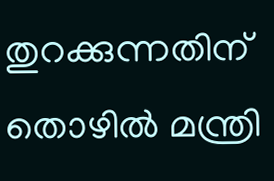തുറക്കുന്നതിന് തൊഴിൽ മന്ത്രി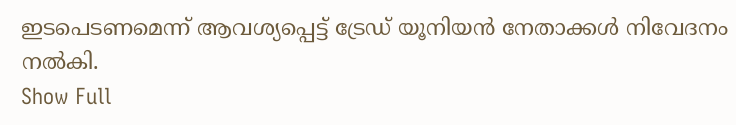ഇടപെടണമെന്ന് ആവശ്യപ്പെട്ട് ട്രേഡ് യൂനിയൻ നേതാക്കൾ നിവേദനം നൽകി.
Show Full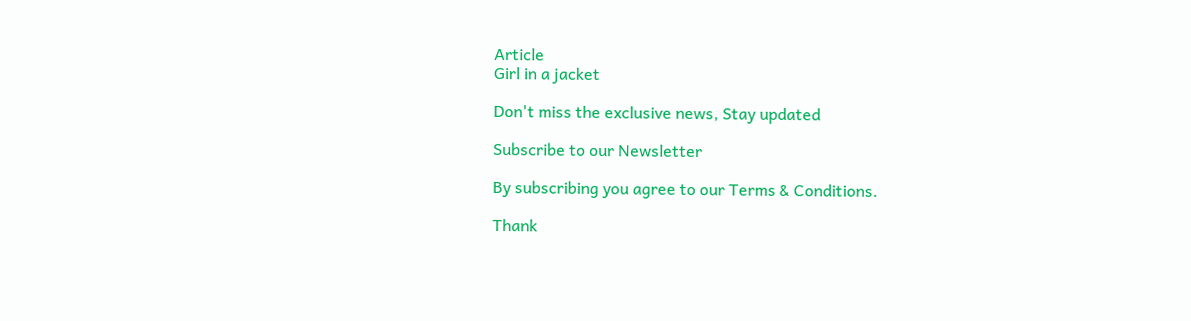Article
Girl in a jacket

Don't miss the exclusive news, Stay updated

Subscribe to our Newsletter

By subscribing you agree to our Terms & Conditions.

Thank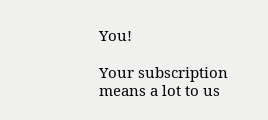You!

Your subscription means a lot to us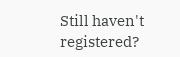Still haven't registered?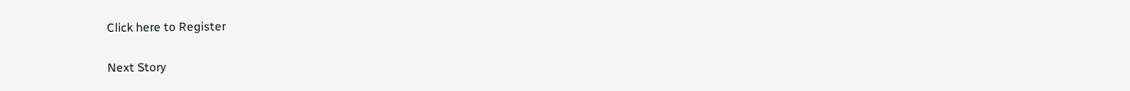Click here to Register

Next Story